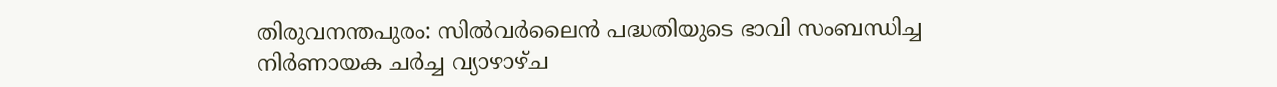തിരുവനന്തപുരം: സില്‍വര്‍ലൈന്‍ പദ്ധതിയുടെ ഭാവി സംബന്ധിച്ച നിര്‍ണായക ചര്‍ച്ച വ്യാഴാഴ്ച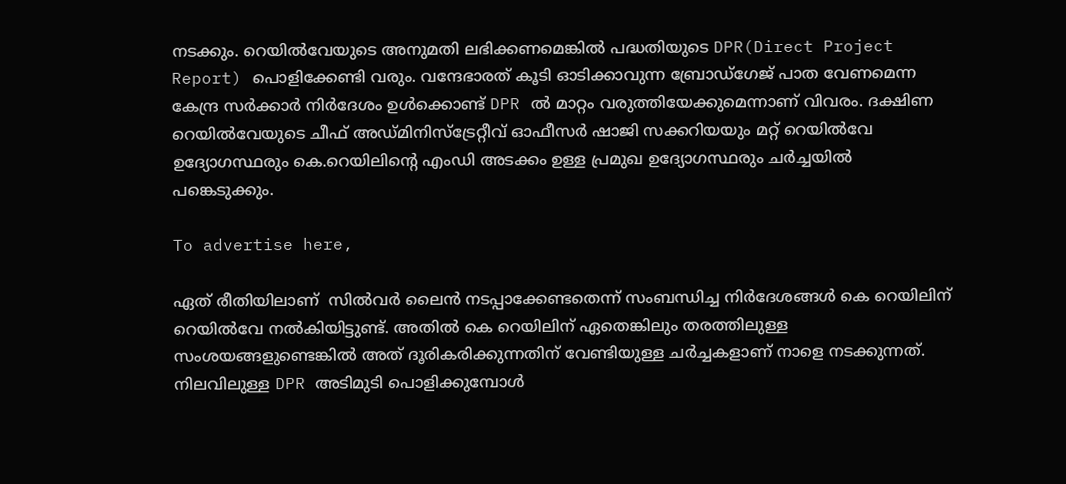നടക്കും. റെയില്‍വേയുടെ അനുമതി ലഭിക്കണമെങ്കില്‍ പദ്ധതിയുടെ DPR(Direct Project Report) പൊളിക്കേണ്ടി വരും. വന്ദേഭാരത് കൂടി ഓടിക്കാവുന്ന ബ്രോഡ്‌ഗേജ് പാത വേണമെന്ന കേന്ദ്ര സര്‍ക്കാര്‍ നിര്‍ദേശം ഉള്‍ക്കൊണ്ട് DPR ല്‍ മാറ്റം വരുത്തിയേക്കുമെന്നാണ് വിവരം. ദക്ഷിണ റെയില്‍വേയുടെ ചീഫ് അഡ്മിനിസ്‌ട്രേറ്റീവ് ഓഫീസര്‍ ഷാജി സക്കറിയയും മറ്റ് റെയില്‍വേ ഉദ്യോഗസ്ഥരും കെ.റെയിലിന്റെ എംഡി അടക്കം ഉള്ള പ്രമുഖ ഉദ്യോഗസ്ഥരും ചര്‍ച്ചയില്‍ പങ്കെടുക്കും.

To advertise here,

ഏത് രീതിയിലാണ്  സില്‍വര്‍ ലൈന്‍ നടപ്പാക്കേണ്ടതെന്ന് സംബന്ധിച്ച നിര്‍ദേശങ്ങള്‍ കെ റെയിലിന് റെയില്‍വേ നല്‍കിയിട്ടുണ്ട്. അതില്‍ കെ റെയിലിന് ഏതെങ്കിലും തരത്തിലുള്ള സംശയങ്ങളുണ്ടെങ്കില്‍ അത് ദൂരികരിക്കുന്നതിന് വേണ്ടിയുള്ള ചര്‍ച്ചകളാണ് നാളെ നടക്കുന്നത്. നിലവിലുള്ള DPR അടിമുടി പൊളിക്കുമ്പോള്‍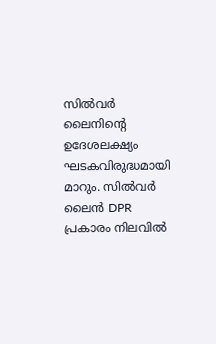സില്‍വര്‍ ലൈനിന്റെ ഉദേശലക്ഷ്യം ഘടകവിരുദ്ധമായി മാറും. സില്‍വര്‍ ലൈന്‍ DPR പ്രകാരം നിലവില്‍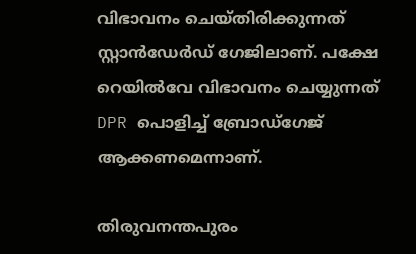വിഭാവനം ചെയ്തിരിക്കുന്നത് സ്റ്റാന്‍ഡേര്‍ഡ്‌ ഗേജിലാണ്. പക്ഷേ റെയില്‍വേ വിഭാവനം ചെയ്യുന്നത് DPR പൊളിച്ച് ബ്രോഡ്‌ഗേജ് ആക്കണമെന്നാണ്.

തിരുവനന്തപുരം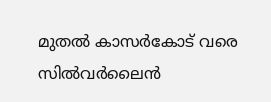മുതല്‍ കാസര്‍കോട്‌ വരെ സില്‍വര്‍ലൈന്‍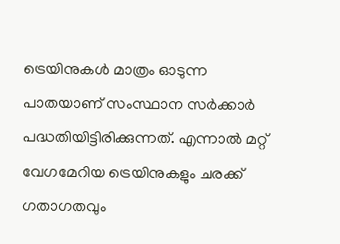ട്രെയിനുകള്‍ മാത്രം ഓടുന്ന പാതയാണ് സംസ്ഥാന സര്‍ക്കാര്‍ പദ്ധതിയിട്ടിരിക്കുന്നത്. എന്നാല്‍ മറ്റ് വേഗമേറിയ ട്രെയിനുകളും ചരക്ക് ഗതാഗതവും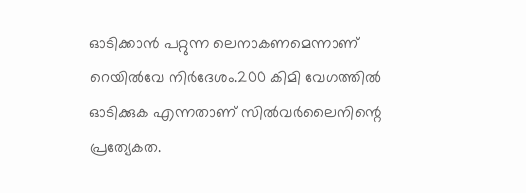ഓടിക്കാന്‍ പറ്റുന്ന ലെനാകണമെന്നാണ് റെയില്‍വേ നിര്‍ദേശം.200 കിമി വേഗത്തില്‍ ഓടിക്കുക എന്നതാണ് സില്‍വര്‍ലൈനിന്റെ പ്രത്യേകത.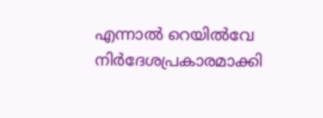എന്നാല്‍ റെയില്‍വേ നിര്‍ദേശപ്രകാരമാക്കി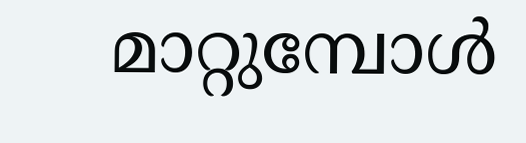മാറ്റുമ്പോള്‍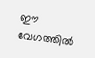ഈ വേഗത്തില്‍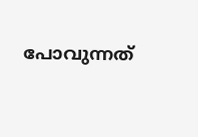പോവുന്നത്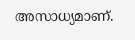അസാധ്യമാണ്.